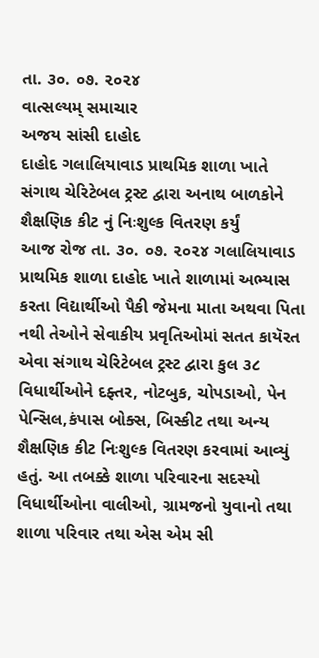તા. ૩૦. ૦૭. ૨૦૨૪
વાત્સલ્યમ્ સમાચાર
અજય સાંસી દાહોદ
દાહોદ ગલાલિયાવાડ પ્રાથમિક શાળા ખાતે સંગાથ ચેરિટેબલ ટ્રસ્ટ દ્વારા અનાથ બાળકોને શૈક્ષણિક કીટ નું નિઃશુલ્ક વિતરણ કર્યું
આજ રોજ તા. ૩૦. ૦૭. ૨૦૨૪ ગલાલિયાવાડ પ્રાથમિક શાળા દાહોદ ખાતે શાળામાં અભ્યાસ કરતા વિદ્યાર્થીઓ પૈકી જેમના માતા અથવા પિતા નથી તેઓને સેવાકીય પ્રવૃતિઓમાં સતત કાયૅરત એવા સંગાથ ચેરિટેબલ ટ્રસ્ટ દ્વારા કુલ ૩૮ વિધાર્થીઓને દફ્તર, નોટબુક, ચોપડાઓ, પેન પેન્સિલ,કંપાસ બોક્સ, બિસ્કીટ તથા અન્ય શૈક્ષણિક કીટ નિઃશુલ્ક વિતરણ કરવામાં આવ્યું હતું. આ તબક્કે શાળા પરિવારના સદસ્યો વિધાર્થીઓના વાલીઓ, ગ્રામજનો યુવાનો તથા શાળા પરિવાર તથા એસ એમ સી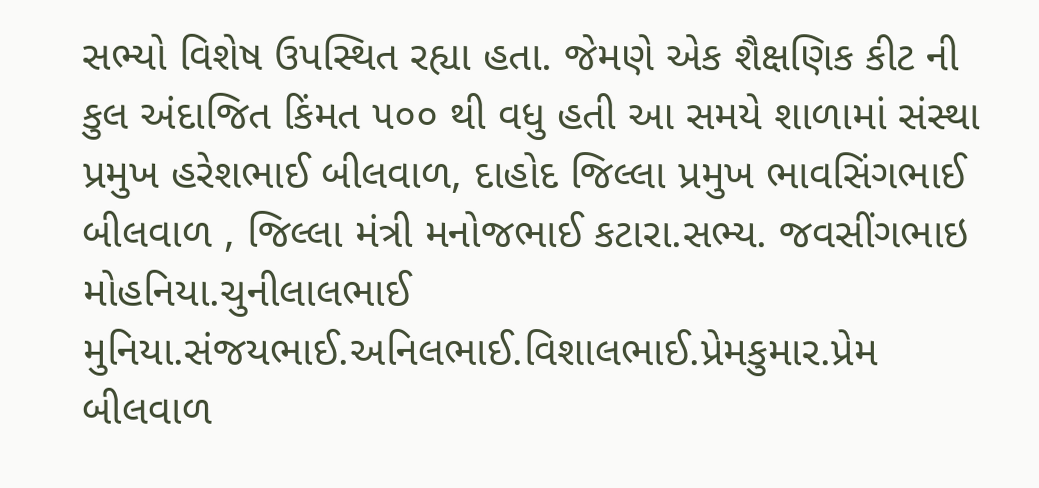સભ્યો વિશેષ ઉપસ્થિત રહ્યા હતા. જેમણે એક શૈક્ષણિક કીટ ની કુલ અંદાજિત કિંમત ૫૦૦ થી વધુ હતી આ સમયે શાળામાં સંસ્થા પ્રમુખ હરેશભાઈ બીલવાળ, દાહોદ જિલ્લા પ્રમુખ ભાવસિંગભાઈ બીલવાળ , જિલ્લા મંત્રી મનોજભાઈ કટારા.સભ્ય. જવસીંગભાઇ મોહનિયા.ચુનીલાલભાઈ મુનિયા.સંજયભાઈ.અનિલભાઈ.વિશાલભાઈ.પ્રેમકુમાર.પ્રેમ બીલવાળ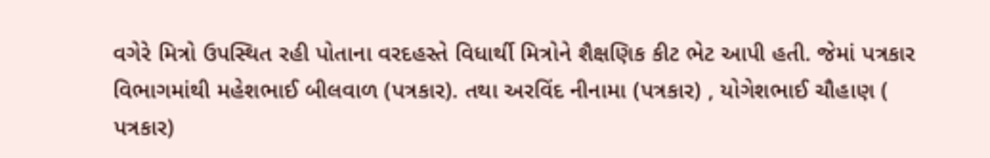વગેરે મિત્રો ઉપસ્થિત રહી પોતાના વરદહસ્તે વિધાર્થી મિત્રોને શૈક્ષણિક કીટ ભેટ આપી હતી. જેમાં પત્રકાર વિભાગમાંથી મહેશભાઈ બીલવાળ (પત્રકાર). તથા અરવિંદ નીનામા (પત્રકાર) , યોગેશભાઈ ચૌહાણ ( પત્રકાર)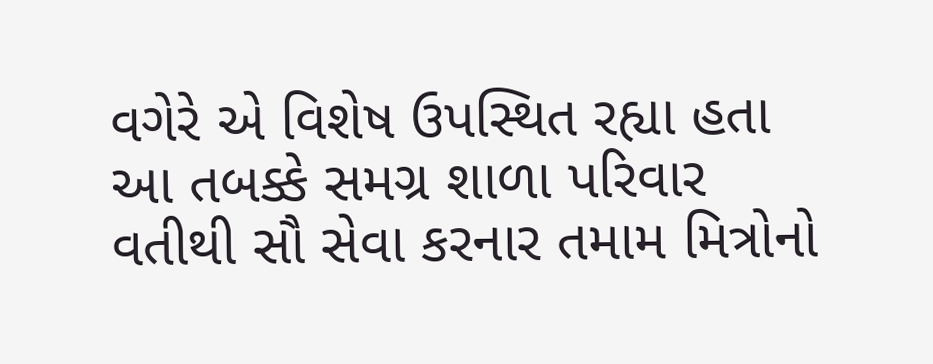વગેરે એ વિશેષ ઉપસ્થિત રહ્યા હતા આ તબક્કે સમગ્ર શાળા પરિવાર વતીથી સૌ સેવા કરનાર તમામ મિત્રોનો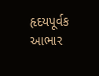હૃદયપૂર્વક આભાર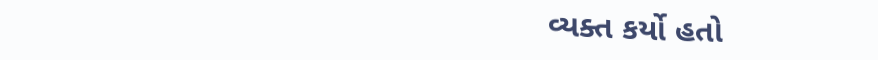વ્યક્ત કર્યો હતો